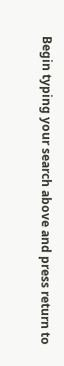Begin typing your search above and press return to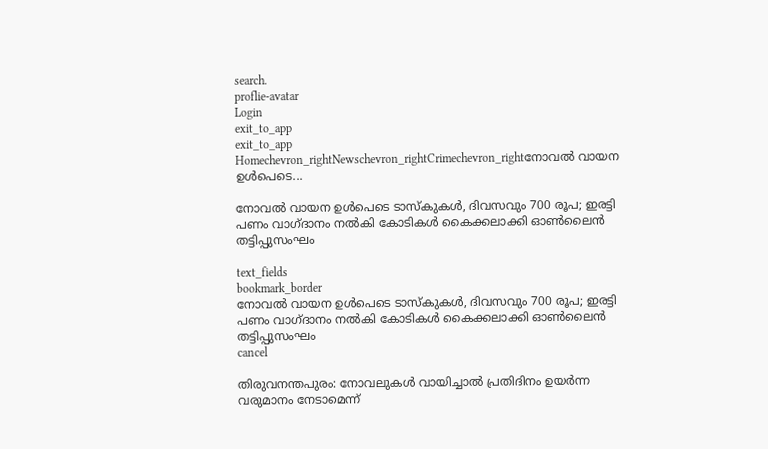search.
proflie-avatar
Login
exit_to_app
exit_to_app
Homechevron_rightNewschevron_rightCrimechevron_rightനോവൽ വായന ഉൾപെടെ...

നോവൽ വായന ഉൾപെടെ ടാസ്കുകൾ, ദിവസവും 700 രൂപ; ഇരട്ടി പണം വാഗ്ദാനം നൽകി കോടികൾ കൈക്കലാക്കി ഓൺലൈൻ തട്ടിപ്പുസംഘം

text_fields
bookmark_border
നോവൽ വായന ഉൾപെടെ ടാസ്കുകൾ, ദിവസവും 700 രൂപ; ഇരട്ടി പണം വാഗ്ദാനം നൽകി കോടികൾ കൈക്കലാക്കി ഓൺലൈൻ തട്ടിപ്പുസംഘം
cancel

തിരുവനന്തപുരം: നോവലുകൾ വായിച്ചാൽ പ്രതിദിനം ഉയർന്ന വരുമാനം നേടാമെന്ന്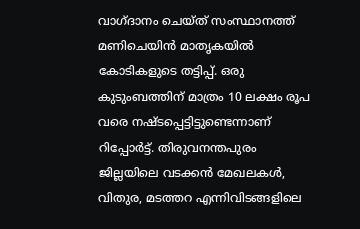വാഗ്ദാനം ചെയ്ത് സംസ്ഥാനത്ത് മണിചെയിൻ മാതൃകയിൽ കോടികളുടെ തട്ടിപ്പ്. ഒരു കുടുംബത്തിന് മാത്രം 10 ലക്ഷം രൂപ വരെ നഷ്ടപ്പെട്ടിട്ടുണ്ടെന്നാണ് റിപ്പോർട്ട്. തിരുവനന്തപുരം ജില്ലയിലെ വടക്കൻ മേഖലകൾ, വിതുര, മടത്തറ എന്നിവിടങ്ങളിലെ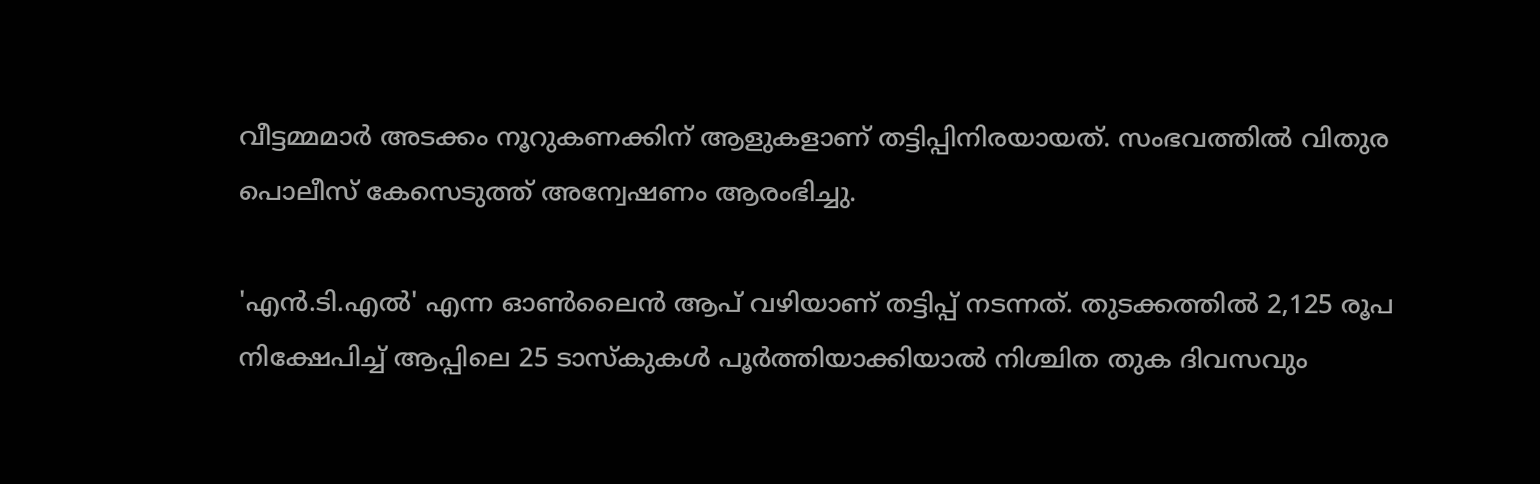വീട്ടമ്മമാർ അടക്കം നൂറുകണക്കിന് ആളുകളാണ് തട്ടിപ്പിനിരയായത്. സംഭവത്തിൽ വിതുര പൊലീസ് കേസെടുത്ത് അന്വേഷണം ആരംഭിച്ചു.

'എൻ.ടി.എൽ' എന്ന ഓൺലൈൻ ആപ് വഴിയാണ് തട്ടിപ്പ് നടന്നത്. തുടക്കത്തിൽ 2,125 രൂപ നിക്ഷേപിച്ച് ആപ്പിലെ 25 ടാസ്കുകൾ പൂർത്തിയാക്കിയാൽ നിശ്ചിത തുക ദിവസവും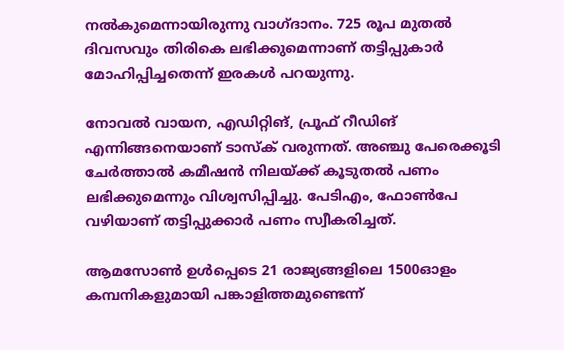നൽകുമെന്നായിരുന്നു വാഗ്ദാനം. 725 രൂപ മുതൽ ദിവസവും തിരികെ ലഭിക്കുമെന്നാണ് തട്ടിപ്പുകാർ മോഹിപ്പിച്ചതെന്ന് ഇരകൾ പറയുന്നു.

നോവൽ വായന, എഡിറ്റിങ്, പ്രൂഫ് റീഡിങ് എന്നിങ്ങനെയാണ് ടാസ്ക് വരുന്നത്. അഞ്ചു പേരെക്കൂടി ചേർത്താൽ കമീഷൻ നിലയ്ക്ക് കൂടുതൽ പണം ലഭിക്കുമെന്നും വിശ്വസിപ്പിച്ചു. പേടിഎം, ഫോൺപേ വഴിയാണ് തട്ടിപ്പുക്കാർ പണം സ്വീകരിച്ചത്.

ആമസോൺ ഉൾപ്പെടെ 21 രാജ്യങ്ങളിലെ 1500ഓളം കമ്പനികളുമായി പങ്കാളിത്തമുണ്ടെന്ന്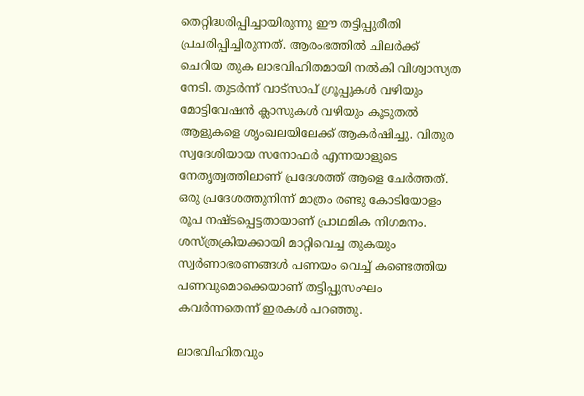തെറ്റിദ്ധരിപ്പിച്ചായിരുന്നു ഈ തട്ടിപ്പുരീതി പ്രചരിപ്പിച്ചിരുന്നത്. ആരംഭത്തിൽ ചിലർക്ക് ചെറിയ തുക ലാഭവിഹിതമായി നൽകി വിശ്വാസ്യത നേടി. തുടർന്ന് വാട്സാപ് ഗ്രൂപ്പുകൾ വഴിയും മോട്ടിവേഷൻ ക്ലാസുകൾ വഴിയും കൂടുതൽ ആളുകളെ ശൃംഖലയിലേക്ക് ആകർഷിച്ചു. വിതുര സ്വദേശിയായ സനോഫർ എന്നയാളുടെ നേതൃത്വത്തിലാണ് പ്രദേശത്ത് ആളെ ചേർത്തത്. ഒരു പ്രദേശത്തുനിന്ന് മാത്രം രണ്ടു കോടിയോളം രൂപ നഷ്ടപ്പെട്ടതായാണ് പ്രാഥമിക നിഗമനം. ശസ്ത്രക്രിയക്കായി മാറ്റിവെച്ച തുകയും സ്വർണാഭരണങ്ങൾ പണയം വെച്ച് കണ്ടെത്തിയ പണവുമൊക്കെയാണ് തട്ടിപ്പുസംഘം കവർന്നതെന്ന് ഇരകൾ പറഞ്ഞു.

ലാഭവിഹിതവും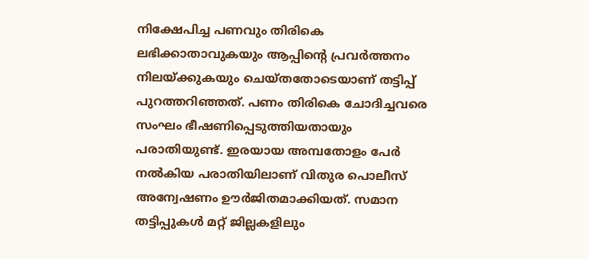നിക്ഷേപിച്ച പണവും തിരികെ ലഭിക്കാതാവുകയും ആപ്പിന്റെ പ്രവർത്തനം നിലയ്ക്കുകയും ചെയ്തതോടെയാണ് തട്ടിപ്പ് പുറത്തറിഞ്ഞത്. പണം തിരികെ ചോദിച്ചവരെ സംഘം ഭീഷണിപ്പെടുത്തിയതായും പരാതിയുണ്ട്. ഇരയായ അമ്പതോളം പേർ നൽകിയ പരാതിയിലാണ് വിതുര പൊലീസ് അന്വേഷണം ഊർജിതമാക്കിയത്. സമാന തട്ടിപ്പുകൾ മറ്റ് ജില്ലകളിലും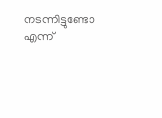നടന്നിട്ടുണ്ടോ എന്ന്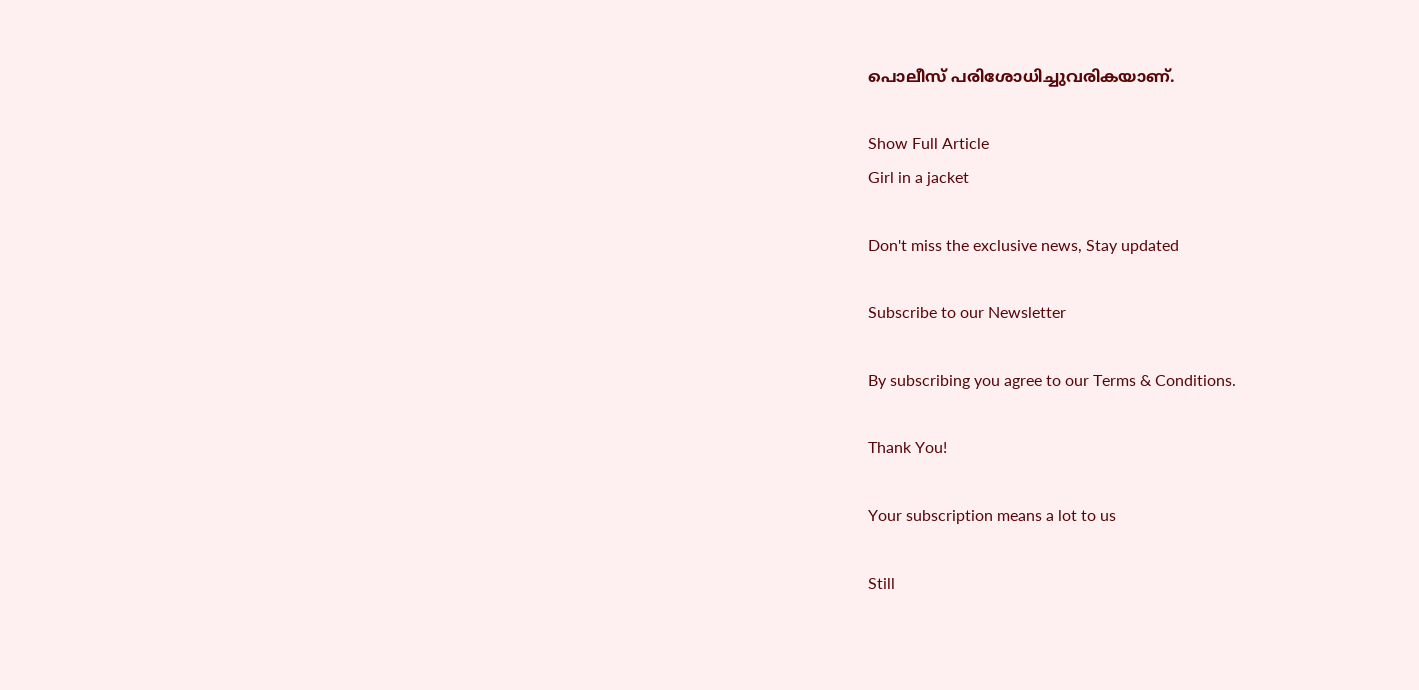പൊലീസ് പരിശോധിച്ചുവരികയാണ്.

Show Full Article
Girl in a jacket

Don't miss the exclusive news, Stay updated

Subscribe to our Newsletter

By subscribing you agree to our Terms & Conditions.

Thank You!

Your subscription means a lot to us

Still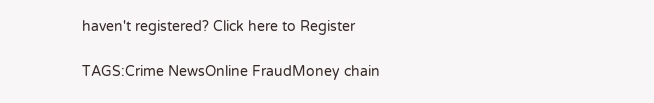haven't registered? Click here to Register

TAGS:Crime NewsOnline FraudMoney chain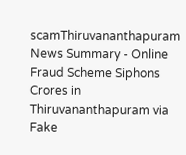scamThiruvananthapuram
News Summary - Online Fraud Scheme Siphons Crores in Thiruvananthapuram via Fake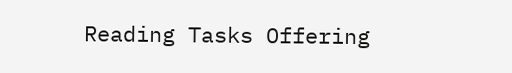Reading Tasks Offering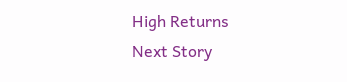High Returns
Next Story